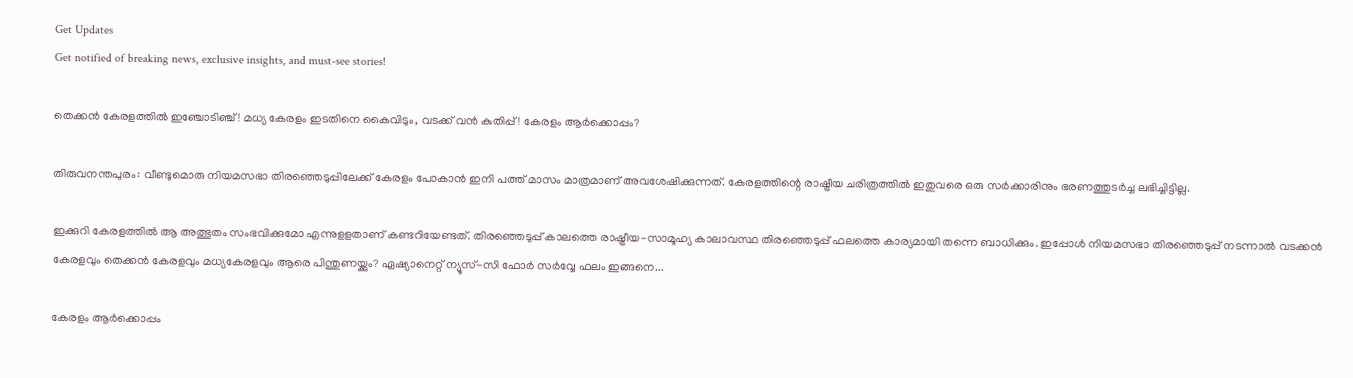Get Updates
Get notified of breaking news, exclusive insights, and must-see stories!

തെക്കൻ കേരളത്തിൽ ഇഞ്ചോടിഞ്ച്! മധ്യ കേരളം ഇടതിനെ കൈവിടും, വടക്ക് വൻ കുതിപ്പ്! കേരളം ആർക്കൊപ്പം?

തിരുവനന്തപുരം: വീണ്ടുമൊരു നിയമസഭാ തിരഞ്ഞെടുപ്പിലേക്ക് കേരളം പോകാന്‍ ഇനി പത്ത് മാസം മാത്രമാണ് അവശേഷിക്കുന്നത്. കേരളത്തിന്റെ രാഷ്ട്രീയ ചരിത്രത്തില്‍ ഇതുവരെ ഒരു സര്‍ക്കാരിനും ഭരണത്തുടര്‍ച്ച ലഭിച്ചിട്ടില്ല.

ഇക്കുറി കേരളത്തില്‍ ആ അത്ഭുതം സംഭവിക്കുമോ എന്നുളളതാണ് കണ്ടറിയേണ്ടത്. തിരഞ്ഞെടുപ്പ് കാലത്തെ രാഷ്ട്രീയ-സാമൂഹ്യ കാലാവസ്ഥ തിരഞ്ഞെടുപ്പ് ഫലത്തെ കാര്യമായി തന്നെ ബാധിക്കും. ഇപ്പോള്‍ നിയമസഭാ തിരഞ്ഞെടുപ്പ് നടന്നാല്‍ വടക്കന്‍ കേരളവും തെക്കന്‍ കേരളവും മധ്യകേരളവും ആരെ പിന്തുണയ്ക്കും? ഏഷ്യാനെറ്റ് ന്യൂസ്-സി ഫോര്‍ സര്‍വ്വേ ഫലം ഇങ്ങനെ...

കേരളം ആർക്കൊപ്പം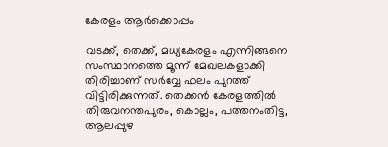കേരളം ആർക്കൊപ്പം

വടക്ക്, തെക്ക്, മധ്യകേരളം എന്നിങ്ങനെ സംസ്ഥാനത്തെ മൂന്ന് മേഖലകളാക്കി തിരിച്ചാണ് സര്‍വ്വേ ഫലം പുറത്ത് വിട്ടിരിക്കുന്നത്. തെക്കന്‍ കേരളത്തില്‍ തിരുവനന്തപുരം, കൊല്ലം, പത്തനംതിട്ട, ആലപ്പുഴ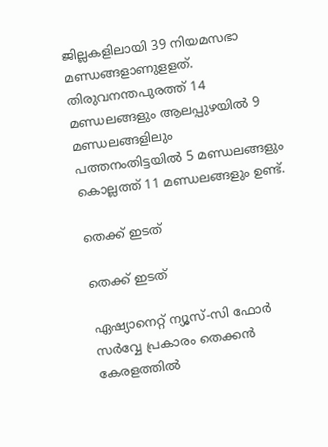ജില്ലകളിലായി 39 നിയമസഭാ മണ്ഡങ്ങളാണുളളത്. തിരുവനന്തപുരത്ത് 14 മണ്ഡലങ്ങളും ആലപ്പുഴയില്‍ 9 മണ്ഡലങ്ങളിലും പത്തനംതിട്ടയില്‍ 5 മണ്ഡലങ്ങളും കൊല്ലത്ത് 11 മണ്ഡലങ്ങളും ഉണ്ട്.

തെക്ക് ഇടത്

തെക്ക് ഇടത്

ഏഷ്യാനെറ്റ് ന്യൂസ്-സി ഫോര്‍ സര്‍വ്വേ പ്രകാരം തെക്കന്‍ കേരളത്തില്‍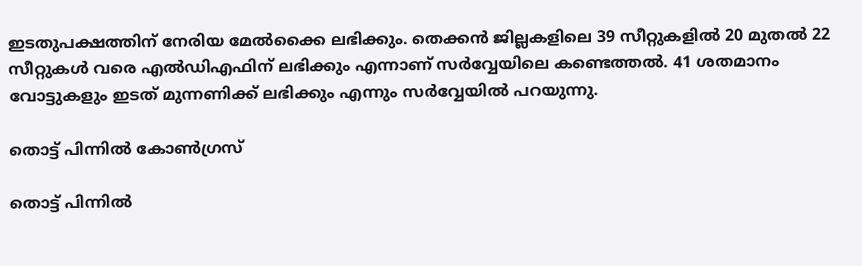ഇടതുപക്ഷത്തിന് നേരിയ മേല്‍ക്കൈ ലഭിക്കും. തെക്കന്‍ ജില്ലകളിലെ 39 സീറ്റുകളില്‍ 20 മുതല്‍ 22 സീറ്റുകള്‍ വരെ എല്‍ഡിഎഫിന് ലഭിക്കും എന്നാണ് സര്‍വ്വേയിലെ കണ്ടെത്തല്‍. 41 ശതമാനം വോട്ടുകളും ഇടത് മുന്നണിക്ക് ലഭിക്കും എന്നും സര്‍വ്വേയില്‍ പറയുന്നു.

തൊട്ട് പിന്നിൽ കോൺഗ്രസ്

തൊട്ട് പിന്നിൽ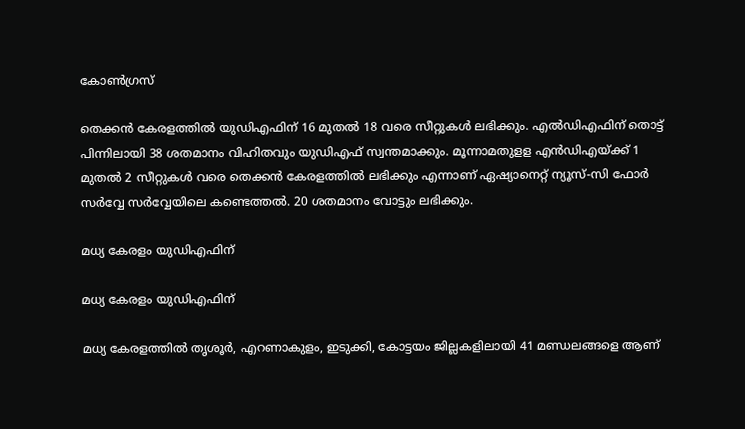കോൺഗ്രസ്

തെക്കന്‍ കേരളത്തില്‍ യുഡിഎഫിന് 16 മുതല്‍ 18 വരെ സീറ്റുകള്‍ ലഭിക്കും. എല്‍ഡിഎഫിന് തൊട്ട് പിന്നിലായി 38 ശതമാനം വിഹിതവും യുഡിഎഫ് സ്വന്തമാക്കും. മൂന്നാമതുളള എന്‍ഡിഎയ്ക്ക് 1 മുതല്‍ 2 സീറ്റുകള്‍ വരെ തെക്കന്‍ കേരളത്തില്‍ ലഭിക്കും എന്നാണ് ഏഷ്യാനെറ്റ് ന്യൂസ്-സി ഫോര്‍ സര്‍വ്വേ സര്‍വ്വേയിലെ കണ്ടെത്തല്‍. 20 ശതമാനം വോട്ടും ലഭിക്കും.

മധ്യ കേരളം യുഡിഎഫിന്

മധ്യ കേരളം യുഡിഎഫിന്

മധ്യ കേരളത്തില്‍ തൃശൂര്‍, എറണാകുളം, ഇടുക്കി, കോട്ടയം ജില്ലകളിലായി 41 മണ്ഡലങ്ങളെ ആണ്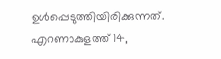ഉള്‍പ്പെടുത്തിയിരിക്കുന്നത്. എറണാകുളത്ത് 14,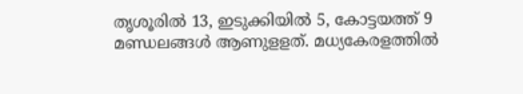തൃശൂരില്‍ 13, ഇടുക്കിയില്‍ 5, കോട്ടയത്ത് 9 മണ്ഡലങ്ങള്‍ ആണുളളത്. മധ്യകേരളത്തില്‍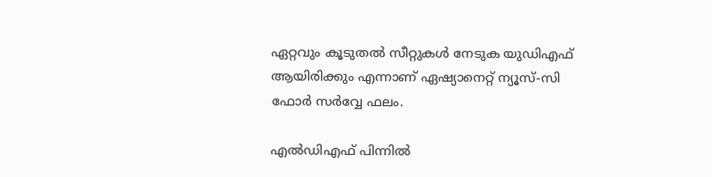ഏറ്റവും കൂടുതല്‍ സീറ്റുകള്‍ നേടുക യുഡിഎഫ് ആയിരിക്കും എന്നാണ് ഏഷ്യാനെറ്റ് ന്യൂസ്-സി ഫോര്‍ സര്‍വ്വേ ഫലം.

എൽഡിഎഫ് പിന്നിൽ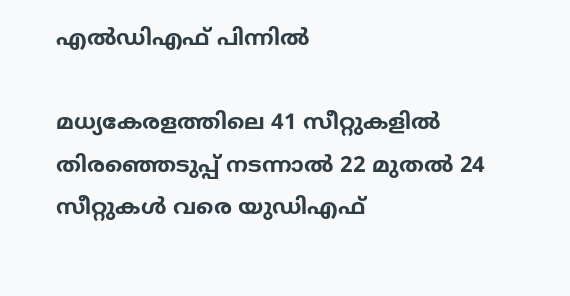എൽഡിഎഫ് പിന്നിൽ

മധ്യകേരളത്തിലെ 41 സീറ്റുകളില്‍ തിരഞ്ഞെടുപ്പ് നടന്നാല്‍ 22 മുതല്‍ 24 സീറ്റുകള്‍ വരെ യുഡിഎഫ്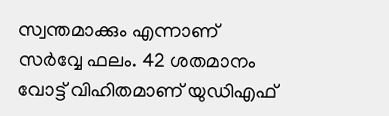സ്വന്തമാക്കും എന്നാണ് സര്‍വ്വേ ഫലം. 42 ശതമാനം വോട്ട് വിഹിതമാണ് യുഡിഎഫ്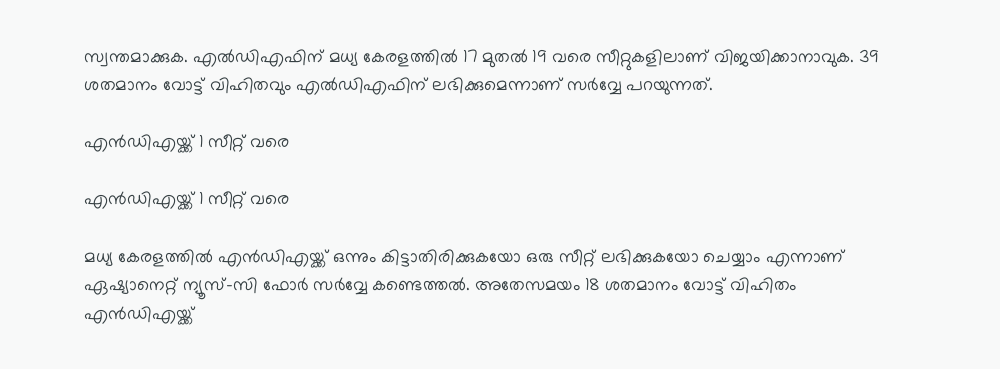സ്വന്തമാക്കുക. എല്‍ഡിഎഫിന് മധ്യ കേരളത്തില്‍ 17 മുതല്‍ 19 വരെ സീറ്റുകളിലാണ് വിജയിക്കാനാവുക. 39 ശതമാനം വോട്ട് വിഹിതവും എല്‍ഡിഎഫിന് ലഭിക്കുമെന്നാണ് സര്‍വ്വേ പറയുന്നത്.

എൻഡിഎയ്ക്ക് 1 സീറ്റ് വരെ

എൻഡിഎയ്ക്ക് 1 സീറ്റ് വരെ

മധ്യ കേരളത്തില്‍ എന്‍ഡിഎയ്ക്ക് ഒന്നും കിട്ടാതിരിക്കുകയോ ഒരു സീറ്റ് ലഭിക്കുകയോ ചെയ്യാം എന്നാണ് ഏഷ്യാനെറ്റ് ന്യൂസ്-സി ഫോര്‍ സര്‍വ്വേ കണ്ടെത്തല്‍. അതേസമയം 18 ശതമാനം വോട്ട് വിഹിതം എന്‍ഡിഎയ്ക്ക്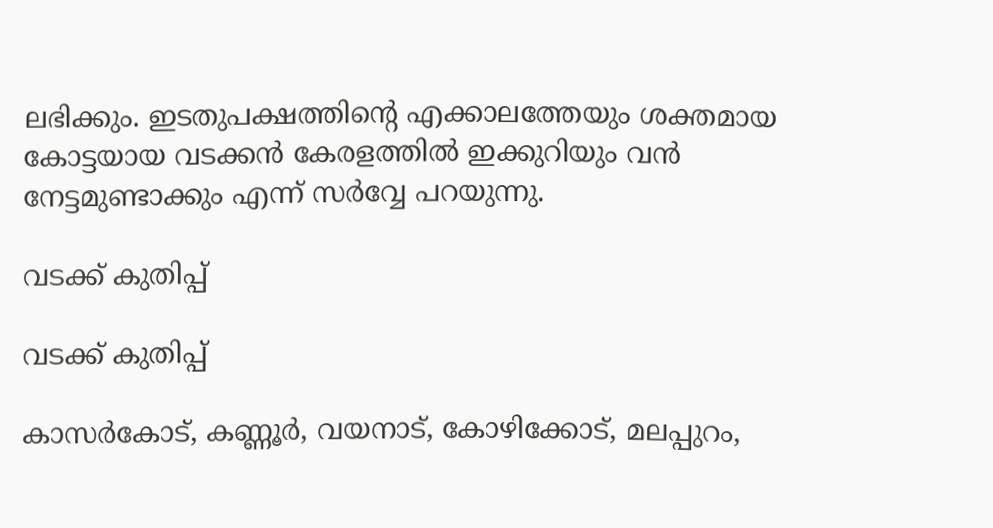ലഭിക്കും. ഇടതുപക്ഷത്തിന്റെ എക്കാലത്തേയും ശക്തമായ കോട്ടയായ വടക്കന്‍ കേരളത്തില്‍ ഇക്കുറിയും വന്‍ നേട്ടമുണ്ടാക്കും എന്ന് സര്‍വ്വേ പറയുന്നു.

വടക്ക് കുതിപ്പ്

വടക്ക് കുതിപ്പ്

കാസര്‍കോട്, കണ്ണൂര്‍, വയനാട്, കോഴിക്കോട്, മലപ്പുറം,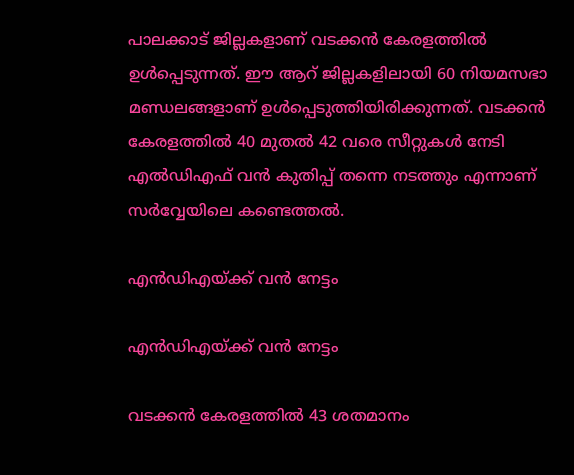പാലക്കാട് ജില്ലകളാണ് വടക്കന്‍ കേരളത്തില്‍ ഉള്‍പ്പെടുന്നത്. ഈ ആറ് ജില്ലകളിലായി 60 നിയമസഭാ മണ്ഡലങ്ങളാണ് ഉള്‍പ്പെടുത്തിയിരിക്കുന്നത്. വടക്കന്‍ കേരളത്തില്‍ 40 മുതല്‍ 42 വരെ സീറ്റുകള്‍ നേടി എല്‍ഡിഎഫ് വന്‍ കുതിപ്പ് തന്നെ നടത്തും എന്നാണ് സര്‍വ്വേയിലെ കണ്ടെത്തല്‍.

എൻഡിഎയ്ക്ക് വൻ നേട്ടം

എൻഡിഎയ്ക്ക് വൻ നേട്ടം

വടക്കന്‍ കേരളത്തില്‍ 43 ശതമാനം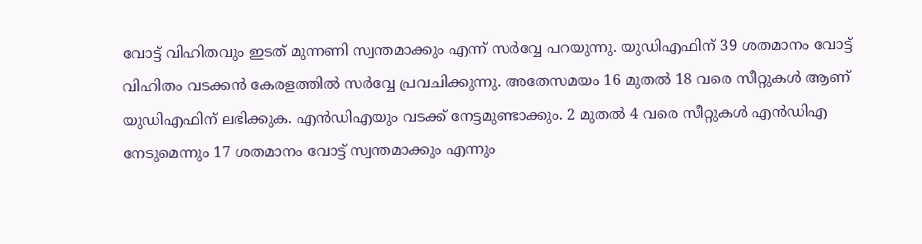വോട്ട് വിഹിതവും ഇടത് മുന്നണി സ്വന്തമാക്കും എന്ന് സര്‍വ്വേ പറയുന്നു. യുഡിഎഫിന് 39 ശതമാനം വോട്ട് വിഹിതം വടക്കന്‍ കേരളത്തില്‍ സര്‍വ്വേ പ്രവചിക്കുന്നു. അതേസമയം 16 മുതല്‍ 18 വരെ സീറ്റുകള്‍ ആണ് യുഡിഎഫിന് ലഭിക്കുക. എന്‍ഡിഎയും വടക്ക് നേട്ടമുണ്ടാക്കും. 2 മുതല്‍ 4 വരെ സീറ്റുകള്‍ എന്‍ഡിഎ നേടുമെന്നും 17 ശതമാനം വോട്ട് സ്വന്തമാക്കും എന്നും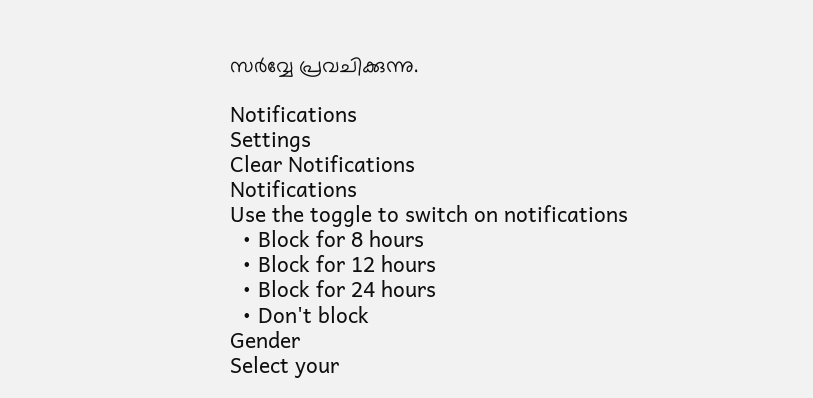സര്‍വ്വേ പ്രവചിക്കുന്നു.

Notifications
Settings
Clear Notifications
Notifications
Use the toggle to switch on notifications
  • Block for 8 hours
  • Block for 12 hours
  • Block for 24 hours
  • Don't block
Gender
Select your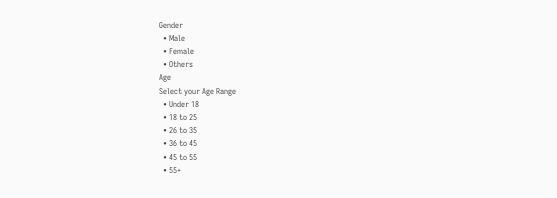Gender
  • Male
  • Female
  • Others
Age
Select your Age Range
  • Under 18
  • 18 to 25
  • 26 to 35
  • 36 to 45
  • 45 to 55
  • 55+